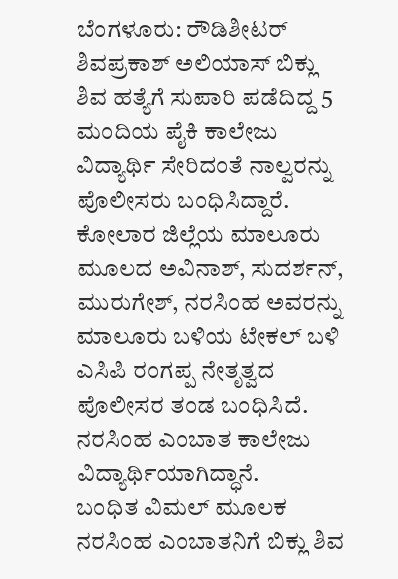ಬೆಂಗಳೂರು: ರೌಡಿಶೀಟರ್ ಶಿವಪ್ರಕಾಶ್ ಅಲಿಯಾಸ್ ಬಿಕ್ಲು ಶಿವ ಹತ್ಯೆಗೆ ಸುಪಾರಿ ಪಡೆದಿದ್ದ 5 ಮಂದಿಯ ಪೈಕಿ ಕಾಲೇಜು ವಿದ್ಯಾರ್ಥಿ ಸೇರಿದಂತೆ ನಾಲ್ವರನ್ನು ಪೊಲೀಸರು ಬಂಧಿಸಿದ್ದಾರೆ.
ಕೋಲಾರ ಜಿಲ್ಲೆಯ ಮಾಲೂರು ಮೂಲದ ಅವಿನಾಶ್, ಸುದರ್ಶನ್, ಮುರುಗೇಶ್, ನರಸಿಂಹ ಅವರನ್ನು ಮಾಲೂರು ಬಳಿಯ ಟೇಕಲ್ ಬಳಿ ಎಸಿಪಿ ರಂಗಪ್ಪ ನೇತೃತ್ವದ ಪೊಲೀಸರ ತಂಡ ಬಂಧಿಸಿದೆ. ನರಸಿಂಹ ಎಂಬಾತ ಕಾಲೇಜು ವಿದ್ಯಾರ್ಥಿಯಾಗಿದ್ಧಾನೆ.
ಬಂಧಿತ ವಿಮಲ್ ಮೂಲಕ ನರಸಿಂಹ ಎಂಬಾತನಿಗೆ ಬಿಕ್ಲು ಶಿವ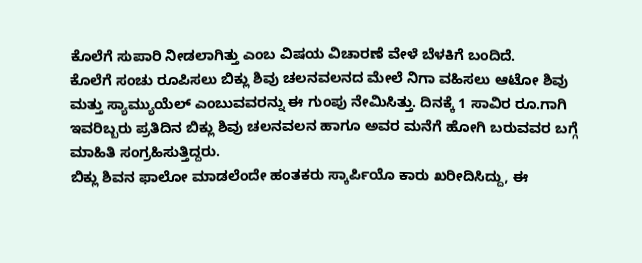ಕೊಲೆಗೆ ಸುಪಾರಿ ನೀಡಲಾಗಿತ್ತು ಎಂಬ ವಿಷಯ ವಿಚಾರಣೆ ವೇಳೆ ಬೆಳಕಿಗೆ ಬಂದಿದೆ.
ಕೊಲೆಗೆ ಸಂಚು ರೂಪಿಸಲು ಬಿಕ್ಲು ಶಿವು ಚಲನವಲನದ ಮೇಲೆ ನಿಗಾ ವಹಿಸಲು ಆಟೋ ಶಿವು ಮತ್ತು ಸ್ಯಾಮ್ಯುಯೆಲ್ ಎಂಬುವವರನ್ನು ಈ ಗುಂಪು ನೇಮಿಸಿತ್ತು. ದಿನಕ್ಕೆ 1 ಸಾವಿರ ರೂ.ಗಾಗಿ ಇವರಿಬ್ಬರು ಪ್ರತಿದಿನ ಬಿಕ್ಲು ಶಿವು ಚಲನವಲನ ಹಾಗೂ ಅವರ ಮನೆಗೆ ಹೋಗಿ ಬರುವವರ ಬಗ್ಗೆ ಮಾಹಿತಿ ಸಂಗ್ರಹಿಸುತ್ತಿದ್ದರು.
ಬಿಕ್ಲು ಶಿವನ ಫಾಲೋ ಮಾಡಲೆಂದೇ ಹಂತಕರು ಸ್ಕಾರ್ಪಿಯೊ ಕಾರು ಖರೀದಿಸಿದ್ದು, ಈ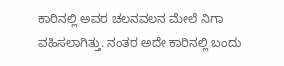ಕಾರಿನಲ್ಲಿ ಅವರ ಚಲನವಲನ ಮೇಲೆ ನಿಗಾ ವಹಿಸಲಾಗಿತ್ತು. ನಂತರ ಅದೇ ಕಾರಿನಲ್ಲಿ ಬಂದು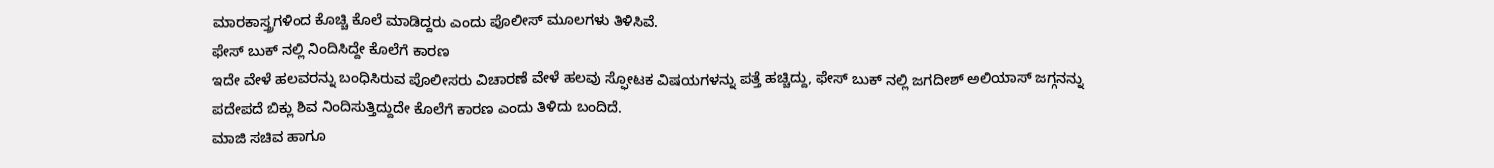ಮಾರಕಾಸ್ತ್ರಗಳಿಂದ ಕೊಚ್ಚಿ ಕೊಲೆ ಮಾಡಿದ್ದರು ಎಂದು ಪೊಲೀಸ್ ಮೂಲಗಳು ತಿಳಿಸಿವೆ.
ಫೇಸ್ ಬುಕ್ ನಲ್ಲಿ ನಿಂದಿಸಿದ್ದೇ ಕೊಲೆಗೆ ಕಾರಣ
ಇದೇ ವೇಳೆ ಹಲವರನ್ನು ಬಂಧಿಸಿರುವ ಪೊಲೀಸರು ವಿಚಾರಣೆ ವೇಳೆ ಹಲವು ಸ್ಫೋಟಕ ವಿಷಯಗಳನ್ನು ಪತ್ತೆ ಹಚ್ಚಿದ್ದು, ಫೇಸ್ ಬುಕ್ ನಲ್ಲಿ ಜಗದೀಶ್ ಅಲಿಯಾಸ್ ಜಗ್ಗನನ್ನು ಪದೇಪದೆ ಬಿಕ್ಲು ಶಿವ ನಿಂದಿಸುತ್ತಿದ್ದುದೇ ಕೊಲೆಗೆ ಕಾರಣ ಎಂದು ತಿಳಿದು ಬಂದಿದೆ.
ಮಾಜಿ ಸಚಿವ ಹಾಗೂ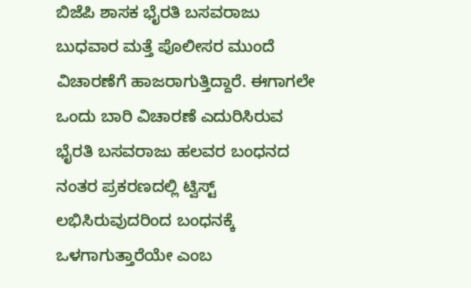ಬಿಜೆಪಿ ಶಾಸಕ ಭೈರತಿ ಬಸವರಾಜು ಬುಧವಾರ ಮತ್ತೆ ಪೊಲೀಸರ ಮುಂದೆ ವಿಚಾರಣೆಗೆ ಹಾಜರಾಗುತ್ತಿದ್ದಾರೆ. ಈಗಾಗಲೇ ಒಂದು ಬಾರಿ ವಿಚಾರಣೆ ಎದುರಿಸಿರುವ ಭೈರತಿ ಬಸವರಾಜು ಹಲವರ ಬಂಧನದ ನಂತರ ಪ್ರಕರಣದಲ್ಲಿ ಟ್ವಿಸ್ಟ್ ಲಭಿಸಿರುವುದರಿಂದ ಬಂಧನಕ್ಕೆ ಒಳಗಾಗುತ್ತಾರೆಯೇ ಎಂಬ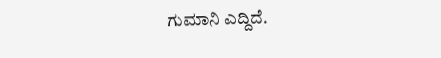ಗುಮಾನಿ ಎದ್ದಿದೆ.